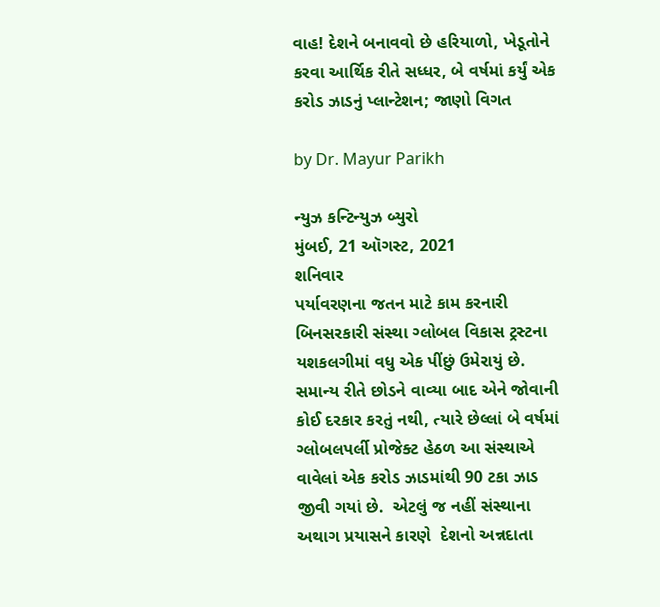વાહ! દેશને બનાવવો છે હરિયાળો, ખેડૂતોને કરવા આર્થિક રીતે સધ્ધર, બે વર્ષમાં કર્યું એક કરોડ ઝાડનું પ્લાન્ટેશન; જાણો વિગત

by Dr. Mayur Parikh

ન્યુઝ કન્ટિન્યુઝ બ્યુરો
મુંબઈ, 21 ઑગસ્ટ, 2021
શનિવાર
પર્યાવરણના જતન માટે કામ કરનારી બિનસરકારી સંસ્થા ગ્લોબલ વિકાસ ટ્રસ્ટના યશકલગીમાં વધુ એક પીંછું ઉમેરાયું છે. સમાન્ય રીતે છોડને વાવ્યા બાદ એને જોવાની કોઈ દરકાર કરતું નથી, ત્યારે છેલ્લાં બે વર્ષમાં ગ્લોબલપર્લી પ્રોજેક્ટ હેઠળ આ સંસ્થાએ વાવેલાં એક કરોડ ઝાડમાંથી 90 ટકા ઝાડ જીવી ગયાં છે.  એટલું જ નહીં સંસ્થાના અથાગ પ્રયાસને કારણે  દેશનો અન્નદાતા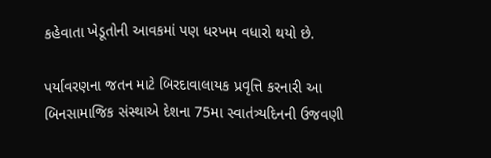કહેવાતા ખેડૂતોની આવકમાં પણ ધરખમ વધારો થયો છે.

પર્યાવરણના જતન માટે બિરદાવાલાયક પ્રવૃત્તિ કરનારી આ બિનસામાજિક સંસ્થાએ દેશના 75મા સ્વાતંત્ર્યદિનની ઉજવણી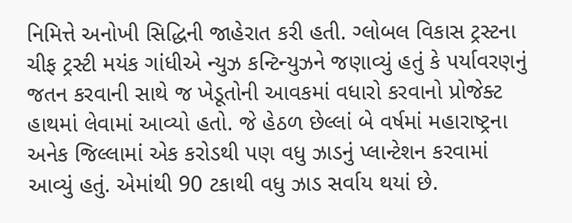નિમિત્તે અનોખી સિદ્ધિની જાહેરાત કરી હતી. ગ્લોબલ વિકાસ ટ્રસ્ટના ચીફ ટ્રસ્ટી મયંક ગાંધીએ ન્યુઝ કન્ટિન્યુઝને જણાવ્યું હતું કે પર્યાવરણનું જતન કરવાની સાથે જ ખેડૂતોની આવકમાં વધારો કરવાનો પ્રોજેક્ટ હાથમાં લેવામાં આવ્યો હતો. જે હેઠળ છેલ્લાં બે વર્ષમાં મહારાષ્ટ્રના અનેક જિલ્લામાં એક કરોડથી પણ વધુ ઝાડનું પ્લાન્ટેશન કરવામાં આવ્યું હતું. એમાંથી 90 ટકાથી વધુ ઝાડ સર્વાય થયાં છે.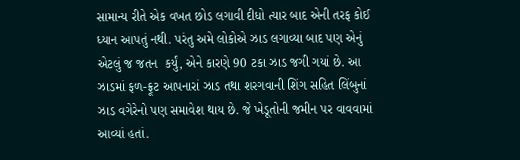સામાન્ય રીતે એક વખત છોડ લગાવી દીધો ત્યાર બાદ એની તરફ કોઈ ધ્યાન આપતું નથી. પરંતુ અમે લોકોએ ઝાડ લગાવ્યા બાદ પણ એનું એટલું જ જતન  કર્યું, એને કારણે 90 ટકા ઝાડ જગી ગયાં છે. આ ઝાડમાં ફળ-ફ્રૂટ આપનારાં ઝાડ તથા શરગવાની શિંગ સહિત લિંબુનાં ઝાડ વગેરેનો પણ સમાવેશ થાય છે. જે ખેડૂતોની જમીન પર વાવવામાં આવ્યાં હતાં.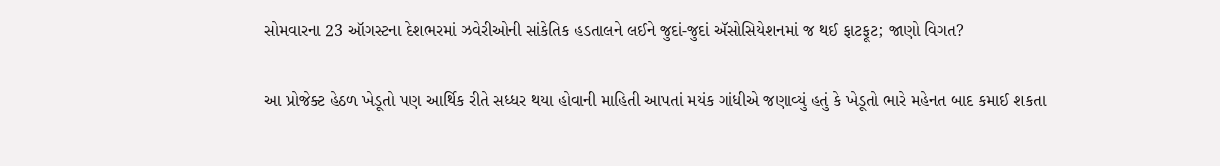સોમવારના 23 ઑગસ્ટના દેશભરમાં ઝવેરીઓની સાંકેતિક હડતાલને લઈને જુદાં-જુદાં ઍસોસિયેશનમાં જ થઈ ફાટફૂટ; જાણો વિગત?

આ પ્રોજેક્ટ હેઠળ ખેડૂતો પણ આર્થિક રીતે સધ્ધર થયા હોવાની માહિતી આપતાં મયંક ગાંધીએ જણાવ્યું હતું કે ખેડૂતો ભારે મહેનત બાદ કમાઈ શકતા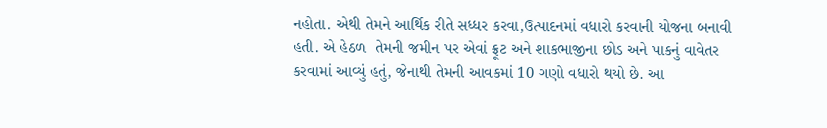નહોતા. એથી તેમને આર્થિક રીતે સધ્ધર કરવા,ઉત્પાદનમાં વધારો કરવાની યોજના બનાવી હતી. એ હેઠળ  તેમની જમીન પર એવાં ફ્રૂટ અને શાકભાજીના છોડ અને પાકનું વાવેતર કરવામાં આવ્યું હતું, જેનાથી તેમની આવકમાં 10 ગણો વધારો થયો છે. આ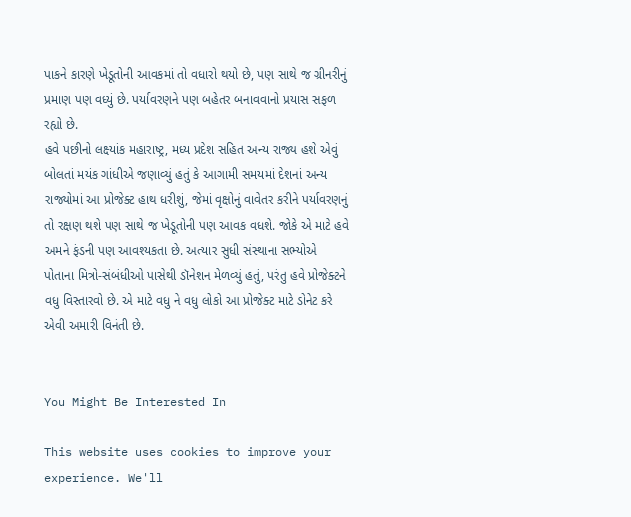પાકને કારણે ખેડૂતોની આવકમાં તો વધારો થયો છે, પણ સાથે જ ગ્રીનરીનું પ્રમાણ પણ વધ્યું છે. પર્યાવરણને પણ બહેતર બનાવવાનો પ્રયાસ સફળ રહ્યો છે.
હવે પછીનો લક્ષ્યાંક મહારાષ્ટ્ર, મધ્ય પ્રદેશ સહિત અન્ય રાજ્ય હશે એવું બોલતાં મયંક ગાંધીએ જણાવ્યું હતું કે આગામી સમયમાં દેશનાં અન્ય રાજ્યોમાં આ પ્રોજેક્ટ હાથ ધરીશું, જેમાં વૃક્ષોનું વાવેતર કરીને પર્યાવરણનું તો રક્ષણ થશે પણ સાથે જ ખેડૂતોની પણ આવક વધશે. જોકે એ માટે હવે અમને ફંડની પણ આવશ્યકતા છે. અત્યાર સુધી સંસ્થાના સભ્યોએ પોતાના મિત્રો-સંબંધીઓ પાસેથી ડૉનેશન મેળવ્યું હતું, પરંતુ હવે પ્રોજેક્ટને વધુ વિસ્તારવો છે. એ માટે વધુ ને વધુ લોકો આ પ્રોજેક્ટ માટે ડોનેટ કરે એવી અમારી વિનંતી છે.


You Might Be Interested In

This website uses cookies to improve your experience. We'll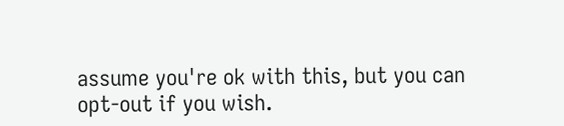assume you're ok with this, but you can opt-out if you wish.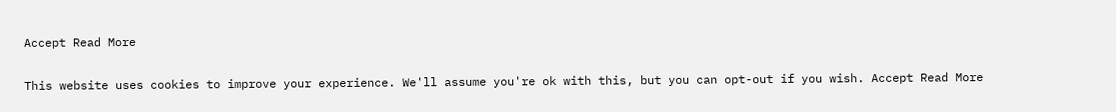Accept Read More

This website uses cookies to improve your experience. We'll assume you're ok with this, but you can opt-out if you wish. Accept Read More